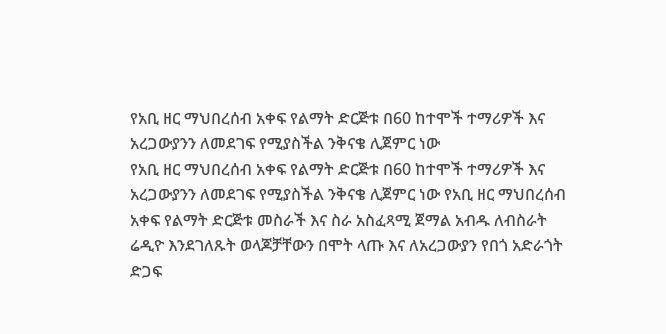የአቢ ዘር ማህበረሰብ አቀፍ የልማት ድርጅቱ በ60 ከተሞች ተማሪዎች እና አረጋውያንን ለመደገፍ የሚያስችል ንቅናቄ ሊጀምር ነው
የአቢ ዘር ማህበረሰብ አቀፍ የልማት ድርጅቱ በ60 ከተሞች ተማሪዎች እና አረጋውያንን ለመደገፍ የሚያስችል ንቅናቄ ሊጀምር ነው የአቢ ዘር ማህበረሰብ አቀፍ የልማት ድርጅቱ መስራች እና ስራ አስፈጻሚ ጀማል አብዱ ለብስራት ሬዲዮ እንደገለጹት ወላጆቻቸውን በሞት ላጡ እና ለአረጋውያን የበጎ አድራጎት ድጋፍ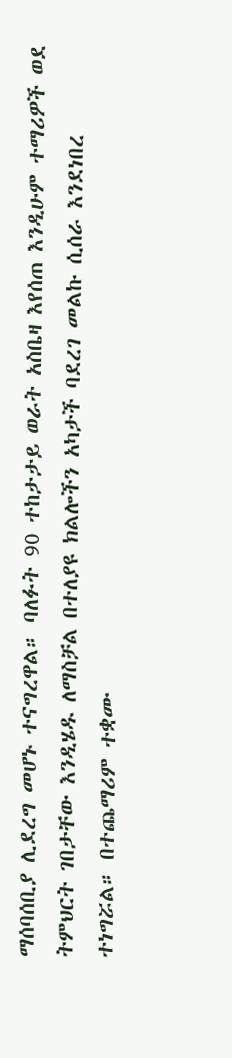ማሰባሰቢያ ሊደረግ መሆኑ ተናግረዋል። ባለፉት 90 ተከታታይ ወራት አስቤዛ እየሰጠ እንዲሁም ተማሪዎች ወደ ትምህርት ገበታቸው እንዲሄዱ ለማስቻል በተለያዩ ክልሎችን አካታች ባደረገ መልኩ ሲሰራ እንደነበረ ተነግሯል። በተጨማሪም ተቋሙ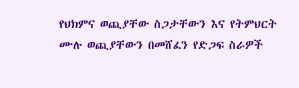የህክምና ወጪያቸው ስጋታቸውን እና የትምህርት ሙሉ ወጪያቸውን በመሸፈን የድጋፍ ስራዎች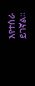እየተሰራ ይገኛል።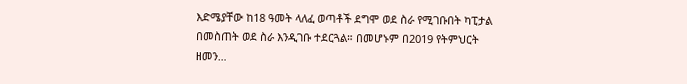እድሜያቸው ከ18 ዓመት ላለፈ ወጣቶች ደግሞ ወደ ስራ የሚገቡበት ካፒታል በመስጠት ወደ ስራ እንዲገቡ ተደርጓል። በመሆኑም በ2019 የትምህርት ዘመን…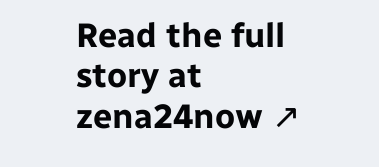Read the full story at zena24now ↗